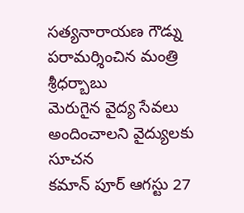సత్యనారాయణ గౌడ్ను పరామర్శించిన మంత్రి శ్రీధర్బాబు
మెరుగైన వైద్య సేవలు అందించాలని వైద్యులకు సూచన
కమాన్ పూర్ ఆగస్టు 27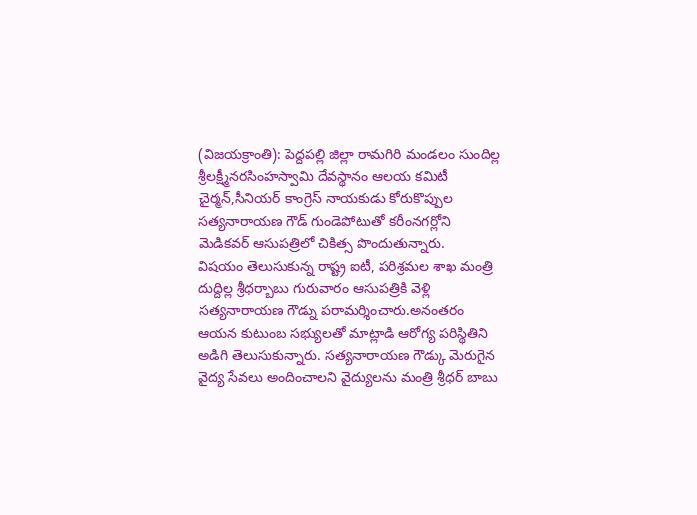(విజయక్రాంతి): పెద్దపల్లి జిల్లా రామగిరి మండలం సుందిల్ల శ్రీలక్ష్మీనరసింహస్వామి దేవస్థానం ఆలయ కమిటీ చైర్మన్,సీనియర్ కాంగ్రెస్ నాయకుడు కోరుకొప్పుల సత్యనారాయణ గౌడ్ గుండెపోటుతో కరీంనగర్లోని మెడికవర్ ఆసుపత్రిలో చికిత్స పొందుతున్నారు.
విషయం తెలుసుకున్న రాష్ట్ర ఐటీ, పరిశ్రమల శాఖ మంత్రి దుద్దిల్ల శ్రీధర్బాబు గురువారం ఆసుపత్రికి వెళ్లి సత్యనారాయణ గౌడ్ను పరామర్శించారు.అనంతరం ఆయన కుటుంబ సభ్యులతో మాట్లాడి ఆరోగ్య పరిస్థితిని అడిగి తెలుసుకున్నారు. సత్యనారాయణ గౌడ్కు మెరుగైన వైద్య సేవలు అందించాలని వైద్యులను మంత్రి శ్రీధర్ బాబు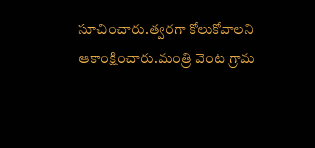సూచించారు.త్వరగా కోలుకోవాలని ఆకాంక్షించారు.మంత్రి వెంట గ్రామ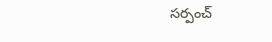సర్పంచ్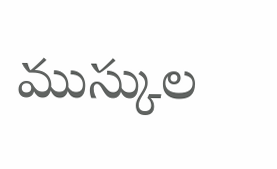ముస్కుల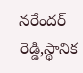నరేందర్ రెడ్డి,స్థానిక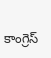కాంగ్రెస్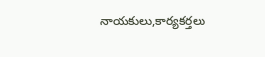నాయకులు,కార్యకర్తలు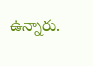ఉన్నారు.